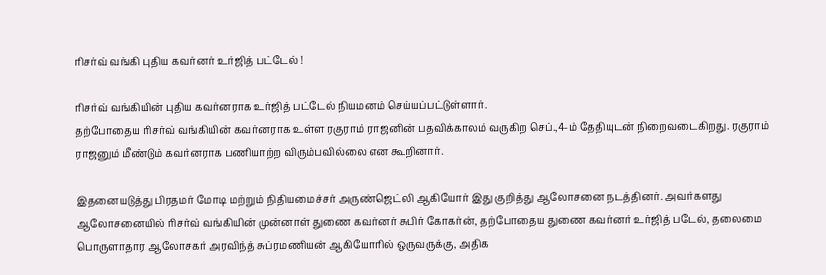ரிசர்வ் வங்கி புதிய கவர்னர் உர்ஜித் பட்டேல் !

ரிசர்வ் வங்கியின் புதிய கவர்னராக உர்ஜித் பட்டேல் நியமனம் செய்யப்பட்டுள்ளார்.
தற்போதைய ரிசர்வ் வங்கியின் கவர்னராக உள்ள ரகுராம் ராஜனின் பதவிக்காலம் வருகிற செப்.,4-ம் தேதியுடன் நிறைவடைகிறது. ரகுராம் ராஜனும் மீண்டும் கவர்னராக பணியாற்ற விரும்பவில்லை என கூறினார்.

இதனையடுத்து பிரதமர் மோடி மற்றும் நிதியமைச்சர் அருண்ஜெட்லி ஆகியோர் இது குறித்து ஆலோசனை நடத்தினர். அவர்களது ஆலோசனையில் ரிசர்வ் வங்கியின் முன்னாள் துணை கவர்னர் சுபிர் கோகர்ன், தற்போதைய துணை கவர்னர் உர்ஜித் படேல், தலைமை பொருளாதார ஆலோசகர் அரவிந்த் சுப்ரமணியன் ஆகியோரில் ஒருவருக்கு, அதிக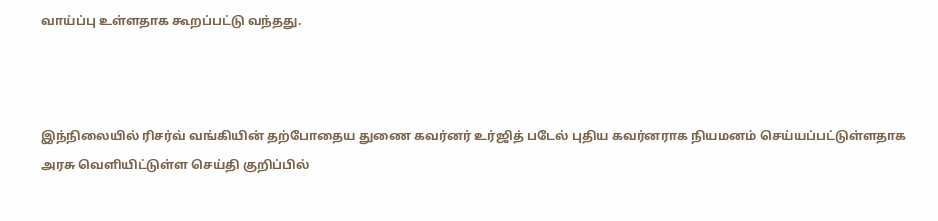வாய்ப்பு உள்ளதாக கூறப்பட்டு வந்தது.



இந்நிலையில் ரிசர்வ் வங்கியின் தற்போதைய துணை கவர்னர் உர்ஜித் படேல் புதிய கவர்னராக நியமனம் செய்யப்பட்டுள்ளதாக அரசு வெளியிட்டுள்ள செய்தி குறிப்பில்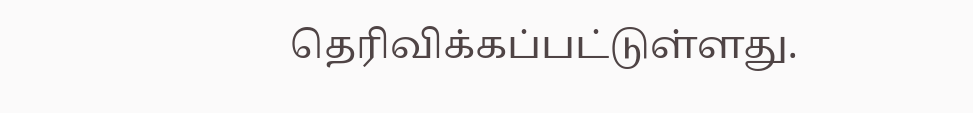தெரிவிக்கப்பட்டுள்ளது.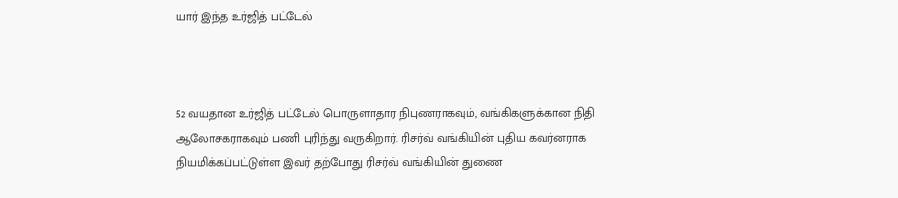யார் இந்த உர்ஜித் பட்டேல்



52 வயதான உர்ஜித் பட்டேல் பொருளாதார நிபுணராகவும், வங்கிகளுக்கான நிதி ஆலோசகராகவும் பணி புரிந்து வருகிறார். ரிசர்வ் வங்கியின் புதிய கவர்னராக நியமிக்கப்பட்டுள்ள இவர் தற்போது ரிசர்வ் வங்கியின் துணை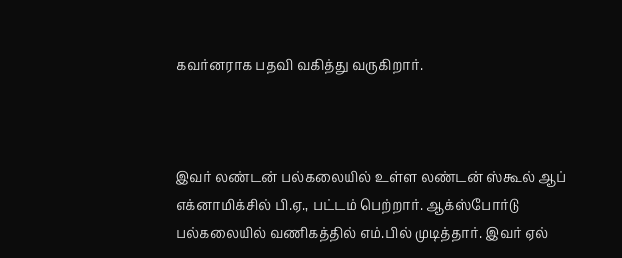கவர்னராக பதவி வகித்து வருகிறார்.



இவர் லண்டன் பல்கலையில் உள்ள லண்டன் ஸ்கூல் ஆப் எக்னாமிக்சில் பி.ஏ., பட்டம் பெற்றார். ஆக்ஸ்போர்டு பல்கலையில் வணிகத்தில் எம்.பில் முடித்தார். இவர் ஏல்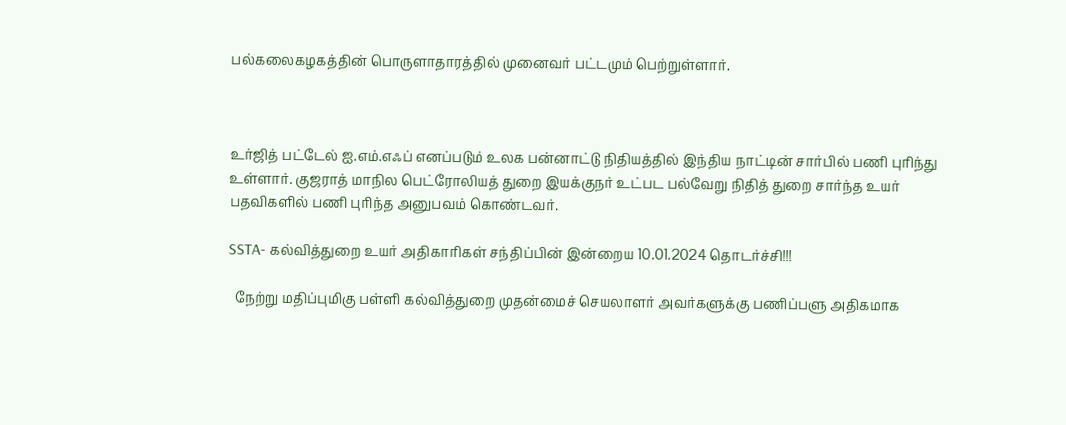பல்கலைகழகத்தின் பொருளாதாரத்தில் முனைவர் பட்டமும் பெற்றுள்ளார்.



உர்ஜித் பட்டேல் ஐ.எம்.எஃப் எனப்படும் உலக பன்னாட்டு நிதியத்தில் இந்திய நாட்டின் சார்பில் பணி புரிந்து உள்ளார். குஜராத் மாநில பெட்ரோலியத் துறை இயக்குநர் உட்பட பல்வேறு நிதித் துறை சார்ந்த உயர் பதவிகளில் பணி புரிந்த அனுபவம் கொண்டவர்.

SSTA- கல்வித்துறை உயர் அதிகாரிகள் சந்திப்பின் இன்றைய 10.01.2024 தொடர்ச்சி!!!

  நேற்று மதிப்புமிகு பள்ளி கல்வித்துறை முதன்மைச் செயலாளர் அவர்களுக்கு பணிப்பளு அதிகமாக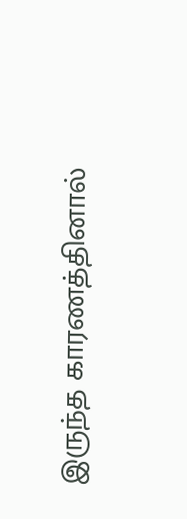இருந்த காரணத்தினால்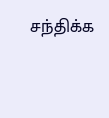சந்திக்க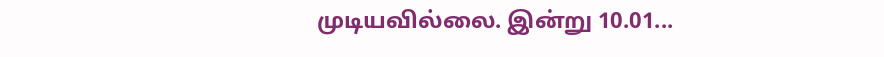முடியவில்லை. இன்று 10.01...